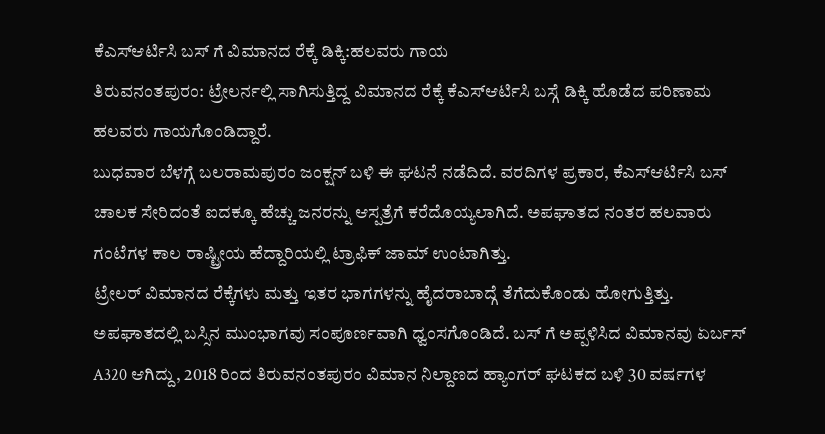ಕೆಎಸ್ಆರ್ಟಿಸಿ ಬಸ್ ಗೆ ವಿಮಾನದ ರೆಕ್ಕೆ ಡಿಕ್ಕಿ:ಹಲವರು ಗಾಯ
ತಿರುವನಂತಪುರಂ: ಟ್ರೇಲರ್ನಲ್ಲಿ ಸಾಗಿಸುತ್ತಿದ್ದ ವಿಮಾನದ ರೆಕ್ಕೆ ಕೆಎಸ್ಆರ್ಟಿಸಿ ಬಸ್ಗೆ ಡಿಕ್ಕಿ ಹೊಡೆದ ಪರಿಣಾಮ ಹಲವರು ಗಾಯಗೊಂಡಿದ್ದಾರೆ.
ಬುಧವಾರ ಬೆಳಗ್ಗೆ ಬಲರಾಮಪುರಂ ಜಂಕ್ಷನ್ ಬಳಿ ಈ ಘಟನೆ ನಡೆದಿದೆ. ವರದಿಗಳ ಪ್ರಕಾರ, ಕೆಎಸ್ಆರ್ಟಿಸಿ ಬಸ್ ಚಾಲಕ ಸೇರಿದಂತೆ ಐದಕ್ಕೂ ಹೆಚ್ಚು ಜನರನ್ನು ಆಸ್ಪತ್ರೆಗೆ ಕರೆದೊಯ್ಯಲಾಗಿದೆ. ಅಪಘಾತದ ನಂತರ ಹಲವಾರು ಗಂಟೆಗಳ ಕಾಲ ರಾಷ್ಟ್ರೀಯ ಹೆದ್ದಾರಿಯಲ್ಲಿ ಟ್ರಾಫಿಕ್ ಜಾಮ್ ಉಂಟಾಗಿತ್ತು.
ಟ್ರೇಲರ್ ವಿಮಾನದ ರೆಕ್ಕೆಗಳು ಮತ್ತು ಇತರ ಭಾಗಗಳನ್ನು ಹೈದರಾಬಾದ್ಗೆ ತೆಗೆದುಕೊಂಡು ಹೋಗುತ್ತಿತ್ತು. ಅಪಘಾತದಲ್ಲಿ ಬಸ್ಸಿನ ಮುಂಭಾಗವು ಸಂಪೂರ್ಣವಾಗಿ ಧ್ವಂಸಗೊಂಡಿದೆ. ಬಸ್ ಗೆ ಅಪ್ಪಳಿಸಿದ ವಿಮಾನವು ಏರ್ಬಸ್ A320 ಆಗಿದ್ದು, 2018 ರಿಂದ ತಿರುವನಂತಪುರಂ ವಿಮಾನ ನಿಲ್ದಾಣದ ಹ್ಯಾಂಗರ್ ಘಟಕದ ಬಳಿ 30 ವರ್ಷಗಳ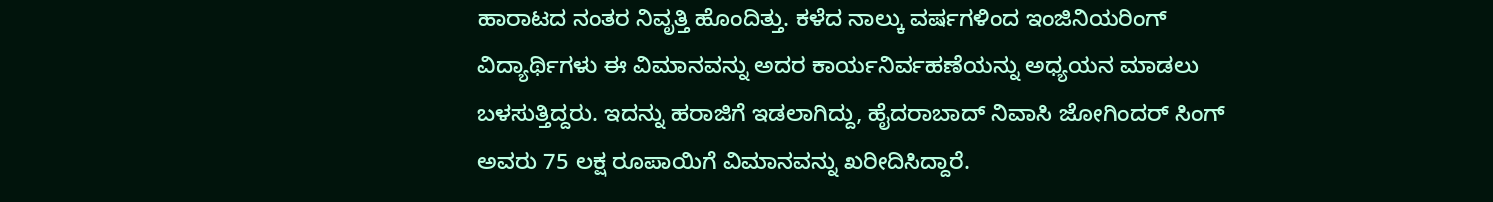ಹಾರಾಟದ ನಂತರ ನಿವೃತ್ತಿ ಹೊಂದಿತ್ತು. ಕಳೆದ ನಾಲ್ಕು ವರ್ಷಗಳಿಂದ ಇಂಜಿನಿಯರಿಂಗ್ ವಿದ್ಯಾರ್ಥಿಗಳು ಈ ವಿಮಾನವನ್ನು ಅದರ ಕಾರ್ಯನಿರ್ವಹಣೆಯನ್ನು ಅಧ್ಯಯನ ಮಾಡಲು ಬಳಸುತ್ತಿದ್ದರು. ಇದನ್ನು ಹರಾಜಿಗೆ ಇಡಲಾಗಿದ್ದು, ಹೈದರಾಬಾದ್ ನಿವಾಸಿ ಜೋಗಿಂದರ್ ಸಿಂಗ್ ಅವರು 75 ಲಕ್ಷ ರೂಪಾಯಿಗೆ ವಿಮಾನವನ್ನು ಖರೀದಿಸಿದ್ದಾರೆ.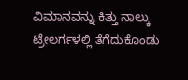ವಿಮಾನವನ್ನು ಕಿತ್ತು ನಾಲ್ಕು ಟ್ರೇಲರ್ಗಳಲ್ಲಿ ತೆಗೆದುಕೊಂಡು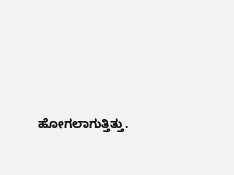ಹೋಗಲಾಗುತ್ತಿತ್ತು.